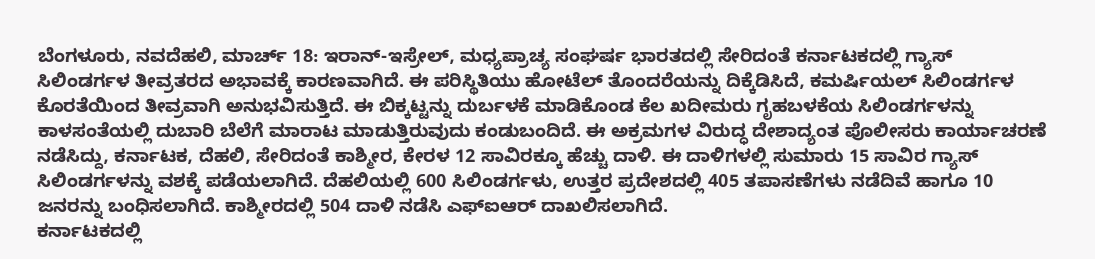ಬೆಂಗಳೂರು, ನವದೆಹಲಿ, ಮಾರ್ಚ್ 18: ಇರಾನ್-ಇಸ್ರೇಲ್, ಮಧ್ಯಪ್ರಾಚ್ಯ ಸಂಘರ್ಷ ಭಾರತದಲ್ಲಿ ಸೇರಿದಂತೆ ಕರ್ನಾಟಕದಲ್ಲಿ ಗ್ಯಾಸ್ ಸಿಲಿಂಡರ್ಗಳ ತೀವ್ರತರದ ಅಭಾವಕ್ಕೆ ಕಾರಣವಾಗಿದೆ. ಈ ಪರಿಸ್ಥಿತಿಯು ಹೋಟೆಲ್ ತೊಂದರೆಯನ್ನು ದಿಕ್ಕೆಡಿಸಿದೆ, ಕಮರ್ಷಿಯಲ್ ಸಿಲಿಂಡರ್ಗಳ ಕೊರತೆಯಿಂದ ತೀವ್ರವಾಗಿ ಅನುಭವಿಸುತ್ತಿದೆ. ಈ ಬಿಕ್ಕಟ್ಟನ್ನು ದುರ್ಬಳಕೆ ಮಾಡಿಕೊಂಡ ಕೆಲ ಖದೀಮರು ಗೃಹಬಳಕೆಯ ಸಿಲಿಂಡರ್ಗಳನ್ನು ಕಾಳಸಂತೆಯಲ್ಲಿ ದುಬಾರಿ ಬೆಲೆಗೆ ಮಾರಾಟ ಮಾಡುತ್ತಿರುವುದು ಕಂಡುಬಂದಿದೆ. ಈ ಅಕ್ರಮಗಳ ವಿರುದ್ಧ ದೇಶಾದ್ಯಂತ ಪೊಲೀಸರು ಕಾರ್ಯಾಚರಣೆ ನಡೆಸಿದ್ದು, ಕರ್ನಾಟಕ, ದೆಹಲಿ, ಸೇರಿದಂತೆ ಕಾಶ್ಮೀರ, ಕೇರಳ 12 ಸಾವಿರಕ್ಕೂ ಹೆಚ್ಚು ದಾಳಿ. ಈ ದಾಳಿಗಳಲ್ಲಿ ಸುಮಾರು 15 ಸಾವಿರ ಗ್ಯಾಸ್ ಸಿಲಿಂಡರ್ಗಳನ್ನು ವಶಕ್ಕೆ ಪಡೆಯಲಾಗಿದೆ. ದೆಹಲಿಯಲ್ಲಿ 600 ಸಿಲಿಂಡರ್ಗಳು, ಉತ್ತರ ಪ್ರದೇಶದಲ್ಲಿ 405 ತಪಾಸಣೆಗಳು ನಡೆದಿವೆ ಹಾಗೂ 10 ಜನರನ್ನು ಬಂಧಿಸಲಾಗಿದೆ. ಕಾಶ್ಮೀರದಲ್ಲಿ 504 ದಾಳಿ ನಡೆಸಿ ಎಫ್ಐಆರ್ ದಾಖಲಿಸಲಾಗಿದೆ.
ಕರ್ನಾಟಕದಲ್ಲಿ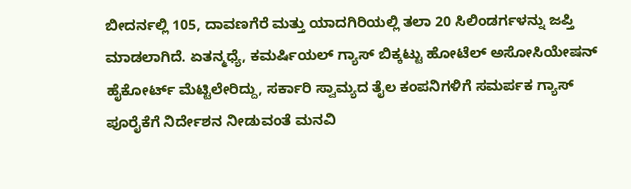ಬೀದರ್ನಲ್ಲಿ 105, ದಾವಣಗೆರೆ ಮತ್ತು ಯಾದಗಿರಿಯಲ್ಲಿ ತಲಾ 20 ಸಿಲಿಂಡರ್ಗಳನ್ನು ಜಪ್ತಿ ಮಾಡಲಾಗಿದೆ. ಏತನ್ಮಧ್ಯೆ, ಕಮರ್ಷಿಯಲ್ ಗ್ಯಾಸ್ ಬಿಕ್ಕಟ್ಟು ಹೋಟೆಲ್ ಅಸೋಸಿಯೇಷನ್ ಹೈಕೋರ್ಟ್ ಮೆಟ್ಟಿಲೇರಿದ್ದು, ಸರ್ಕಾರಿ ಸ್ವಾಮ್ಯದ ತೈಲ ಕಂಪನಿಗಳಿಗೆ ಸಮರ್ಪಕ ಗ್ಯಾಸ್ ಪೂರೈಕೆಗೆ ನಿರ್ದೇಶನ ನೀಡುವಂತೆ ಮನವಿ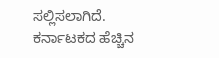ಸಲ್ಲಿಸಲಾಗಿದೆ.
ಕರ್ನಾಟಕದ ಹೆಚ್ಚಿನ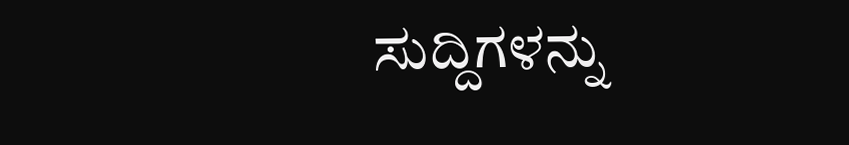ಸುದ್ದಿಗಳನ್ನು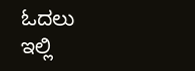ಓದಲು ಇಲ್ಲಿ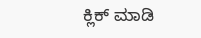ಕ್ಲಿಕ್ ಮಾಡಿ